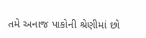તમે અનાજ પાકોની શ્રેણીમાં છો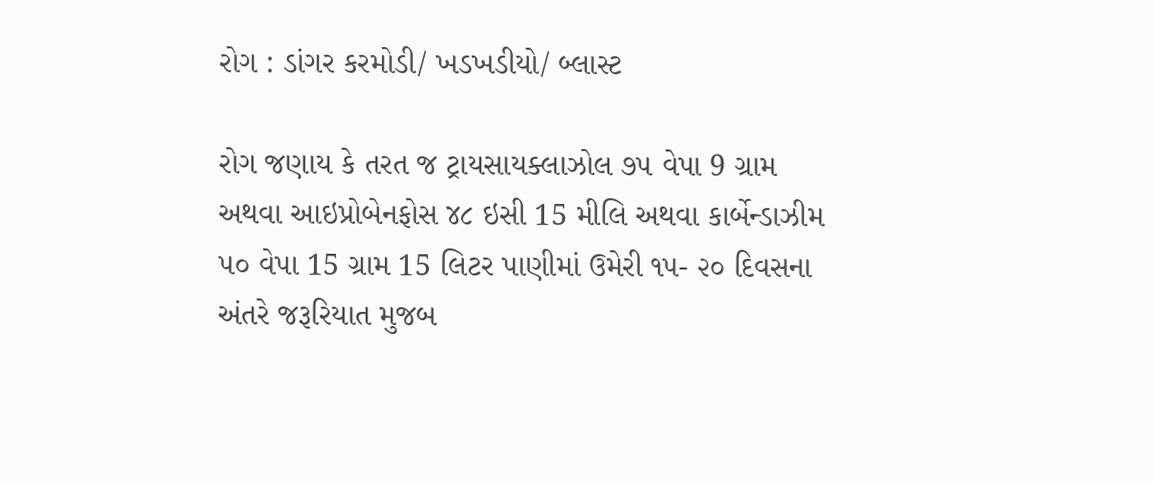રોગ : ડાંગર કરમોડી/ ખડખડીયો/ બ્લાસ્ટ

રોગ જણાય કે તરત જ ટ્રાયસાયક્લાઝોલ ૭૫ વેપા 9 ગ્રામ અથવા આઇપ્રોબેનફોસ ૪૮ ઇસી 15 મીલિ અથવા કાર્બેન્ડાઝીમ ૫૦ વેપા 15 ગ્રામ 15 લિટર પાણીમાં ઉમેરી ૧૫- ૨૦ દિવસના અંતરે જરૂરિયાત મુજબ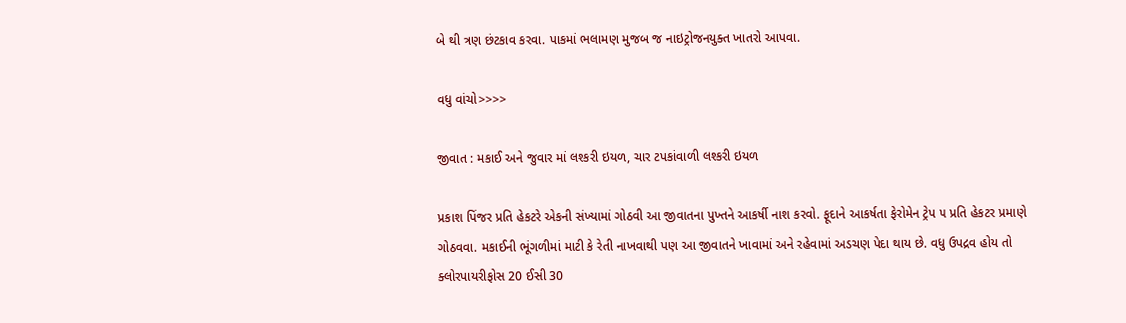બે થી ત્રણ છંટકાવ કરવા. પાકમાં ભલામણ મુજબ જ નાઇટ્રોજનયુક્ત ખાતરો આપવા.

વધુ વાંચો>>>>

જીવાત : મકાઈ અને જુવાર માં લશ્કરી ઇયળ, ચાર ટપકાંવાળી લશ્કરી ઇયળ

પ્રકાશ પિંજર પ્રતિ હેકટરે એકની સંખ્યામાં ગોઠવી આ જીવાતના પુખ્તને આકર્ષી નાશ કરવો. ફૂદાને આકર્ષતા ફેરોમેન ટ્રેપ ૫ પ્રતિ હેકટર પ્રમાણે ગોઠવવા. મકાઈની ભૂંગળીમાં માટી કે રેતી નાખવાથી પણ આ જીવાતને ખાવામાં અને રહેવામાં અડચણ પેદા થાય છે. વધુ ઉપદ્રવ હોય તો ક્લોરપાયરીફોસ 20 ઈસી 30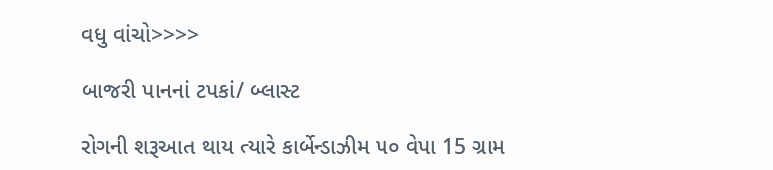વધુ વાંચો>>>>

બાજરી પાનનાં ટપકાં/ બ્લાસ્ટ

રોગની શરૂઆત થાય ત્યારે કાર્બેન્ડાઝીમ ૫૦ વેપા 15 ગ્રામ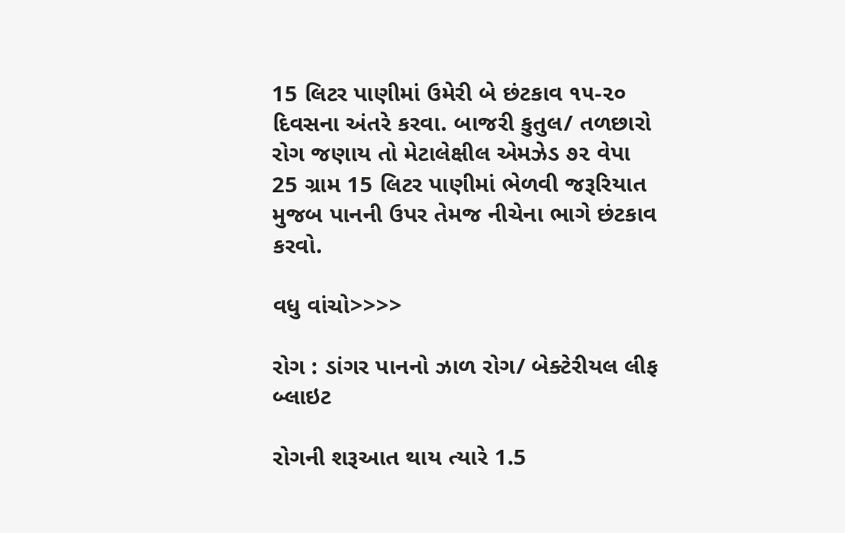15 લિટર પાણીમાં ઉમેરી બે છંટકાવ ૧૫-૨૦ દિવસના અંતરે કરવા. બાજરી કુતુલ/ તળછારો રોગ જણાય તો મેટાલેક્ષીલ એમઝેડ ૭૨ વેપા 25 ગ્રામ 15 લિટર પાણીમાં ભેળવી જરૂરિયાત મુજબ પાનની ઉપર તેમજ નીચેના ભાગે છંટકાવ કરવો.

વધુ વાંચો>>>>

રોગ : ડાંગર પાનનો ઝાળ રોગ/ બેક્ટેરીયલ લીફ બ્લાઇટ

રોગની શરૂઆત થાય ત્યારે 1.5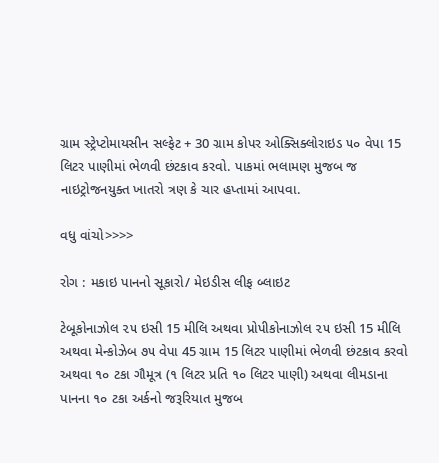ગ્રામ સ્ટ્રેપ્ટોમાયસીન સલ્ફેટ + 30 ગ્રામ કોપર ઓક્સિક્લોરાઇડ ૫૦ વેપા 15 લિટર પાણીમાં ભેળવી છંટકાવ કરવો. પાકમાં ભલામણ મુજબ જ નાઇટ્રોજનયુક્ત ખાતરો ત્રણ કે ચાર હપ્તામાં આપવા.

વધુ વાંચો>>>>

રોગ : મકાઇ પાનનો સૂકારો/ મેઇડીસ લીફ બ્લાઇટ

ટેબૂકોનાઝોલ ૨૫ ઇસી 15 મીલિ અથવા પ્રોપીકોનાઝોલ ૨૫ ઇસી 15 મીલિ અથવા મેન્કોઝેબ ૭૫ વેપા 45 ગ્રામ 15 લિટર પાણીમાં ભેળવી છંટકાવ કરવો અથવા ૧૦ ટકા ગૌમૂત્ર (૧ લિટર પ્રતિ ૧૦ લિટર પાણી) અથવા લીમડાના પાનના ૧૦ ટકા અર્કનો જરૂરિયાત મુજબ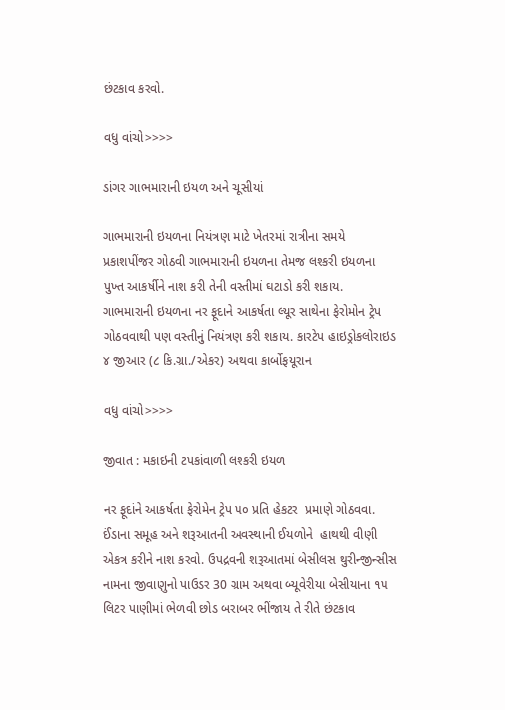છંટકાવ કરવો.

વધુ વાંચો>>>>

ડાંગર ગાભમારાની ઇયળ અને ચૂસીયાં

ગાભમારાની ઇયળના નિયંત્રણ માટે ખેતરમાં રાત્રીના સમયે પ્રકાશપીંજર ગોઠવી ગાભમારાની ઇયળના તેમજ લશ્કરી ઇયળના પુખ્ત આકર્ષીને નાશ કરી તેની વસ્તીમાં ઘટાડો કરી શકાય. ગાભમારાની ઇયળના નર ફૂદાને આકર્ષતા લ્યૂર સાથેના ફેરોમોન ટ્રેપ ગોઠવવાથી પણ વસ્તીનું નિયંત્રણ કરી શકાય. કારટેપ હાઇડ્રોકલોરાઇડ ૪ જીઆર (૮ કિ.ગ્રા./એકર) અથવા કાર્બોફયૂરાન

વધુ વાંચો>>>>

જીવાત : મકાઇની ટપકાંવાળી લશ્કરી ઇયળ

નર ફૂદાંને આકર્ષતા ફેરોમેન ટ્રેપ ૫૦ પ્રતિ હેકટર  પ્રમાણે ગોઠવવા. ઈંડાના સમૂહ અને શરૂઆતની અવસ્થાની ઈયળોને  હાથથી વીણી એકત્ર કરીને નાશ કરવો. ઉપદ્રવની શરૂઆતમાં બેસીલસ થુરીન્જીન્સીસ નામના જીવાણુનો પાઉડર 30 ગ્રામ અથવા બ્યૂવેરીયા બેસીયાના ૧૫ લિટર પાણીમાં ભેળવી છોડ બરાબર ભીંજાય તે રીતે છંટકાવ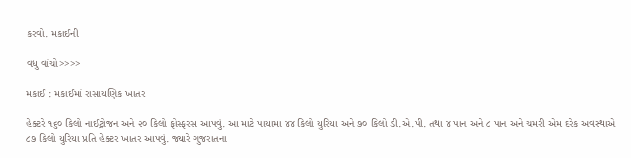કરવો. મકાઈની

વધુ વાંચો>>>>

મકાઈ : મકાઈમાં રાસાયણિક ખાતર

હેક્ટરે ૧૬૦ કિલો નાઈટ્રોજન અને ૨૦ કિલો ફોસ્ફરસ આપવું. આ માટે પાયામા ૪૪ કિલો યુરિયા અને ૭૦ કિલો ડી.એ.પી. તથા ૪ પાન અને ૮ પાન અને ચમરી એમ દરેક અવસ્થાએ ૮૭ કિલો યુરિયા પ્રતિ હેક્ટર ખાતર આપવું. જ્યારે ગુજરાતના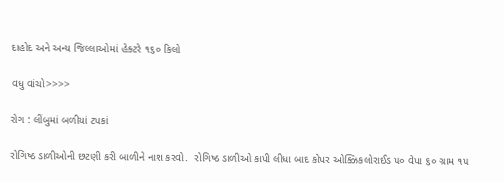દાહોદ અને અન્ય જિલ્લાઓમાં હેક્ટરે ૧૬૦ કિલો

વધુ વાંચો>>>>

રોગ : લીંબુમાં બળીયાં ટપકાં

રોગિષ્ઠ ડાળીઓની છટણી કરી બાળીને નાશ કરવો.  રોગિષ્ઠ ડાળીઓ કાપી લીધા બાદ કોપર ઓક્ઝિકલોરાઈડ ૫૦ વેપા ૬૦ ગ્રામ ૧૫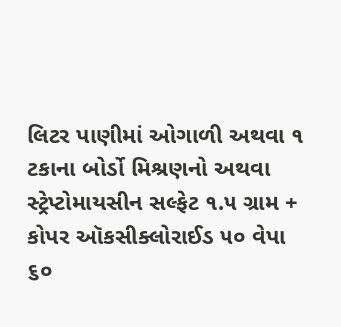લિટર પાણીમાં ઓગાળી અથવા ૧ ટકાના બોર્ડો મિશ્રણનો અથવા સ્ટ્રેપ્ટોમાયસીન સલ્ફેટ ૧.૫ ગ્રામ + કોપર ઑકસીક્લોરાઈડ ૫૦ વેપા ૬૦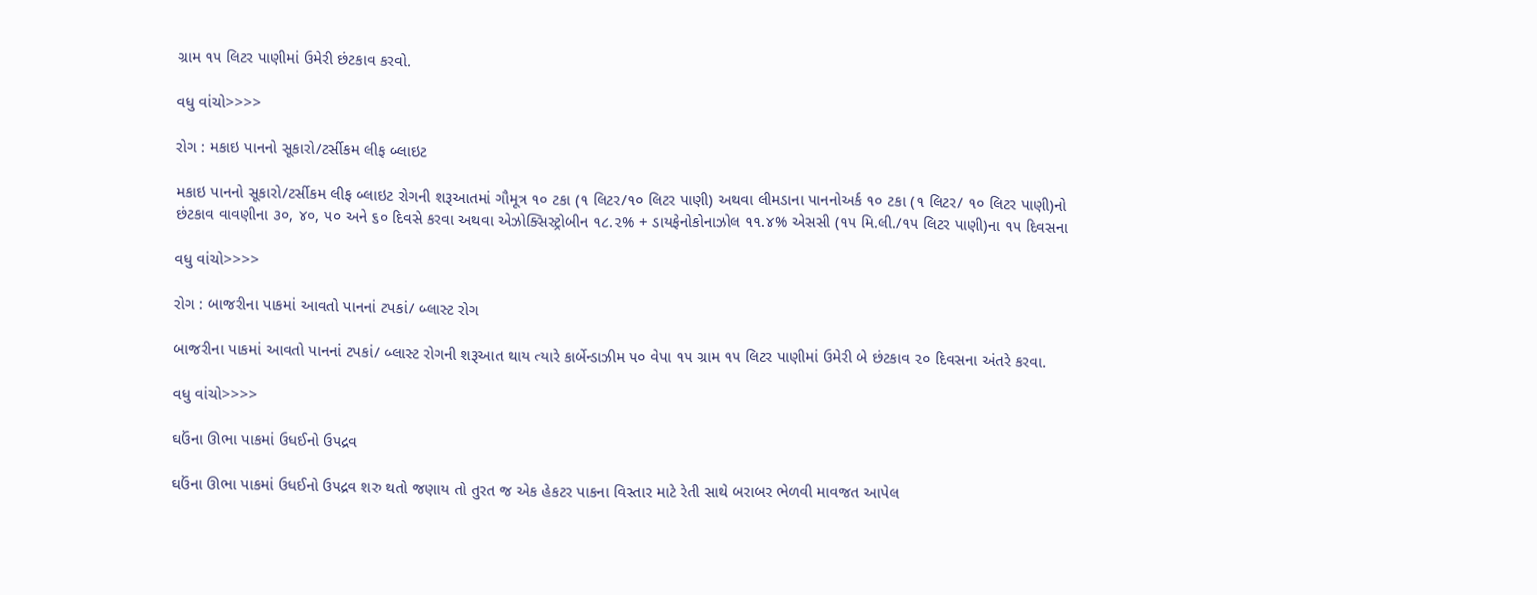ગ્રામ ૧૫ લિટર પાણીમાં ઉમેરી છંટકાવ કરવો.

વધુ વાંચો>>>>

રોગ : મકાઇ પાનનો સૂકારો/ટર્સીકમ લીફ બ્લાઇટ

મકાઇ પાનનો સૂકારો/ટર્સીકમ લીફ બ્લાઇટ રોગની શરૂઆતમાં ગૌમૂત્ર ૧૦ ટકા (૧ લિટર/૧૦ લિટર પાણી) અથવા લીમડાના પાનનોઅર્ક ૧૦ ટકા (૧ લિટર/ ૧૦ લિટર પાણી)નો છંટકાવ વાવણીના ૩૦, ૪૦, ૫૦ અને ૬૦ દિવસે કરવા અથવા એઝોક્સિસ્ટ્રોબીન ૧૮.૨% + ડાયફેનોકોનાઝોલ ૧૧.૪% એસસી (૧૫ મિ.લી./૧૫ લિટર પાણી)ના ૧૫ દિવસના

વધુ વાંચો>>>>

રોગ : બાજરીના પાકમાં આવતો પાનનાં ટપકાં/ બ્લાસ્ટ રોગ

બાજરીના પાકમાં આવતો પાનનાં ટપકાં/ બ્લાસ્ટ રોગની શરૂઆત થાય ત્યારે કાર્બેન્ડાઝીમ ૫૦ વેપા ૧૫ ગ્રામ ૧૫ લિટર પાણીમાં ઉમેરી બે છંટકાવ ૨૦ દિવસના અંતરે કરવા.

વધુ વાંચો>>>>

ઘઉંના ઊભા પાકમાં ઉધઈનો ઉ૫દ્રવ

ઘઉંના ઊભા પાકમાં ઉધઈનો ઉ૫દ્રવ શરુ થતો જણાય તો તુરત જ એક હેકટર પાકના વિસ્તાર માટે રેતી સાથે બરાબર ભેળવી માવજત આપેલ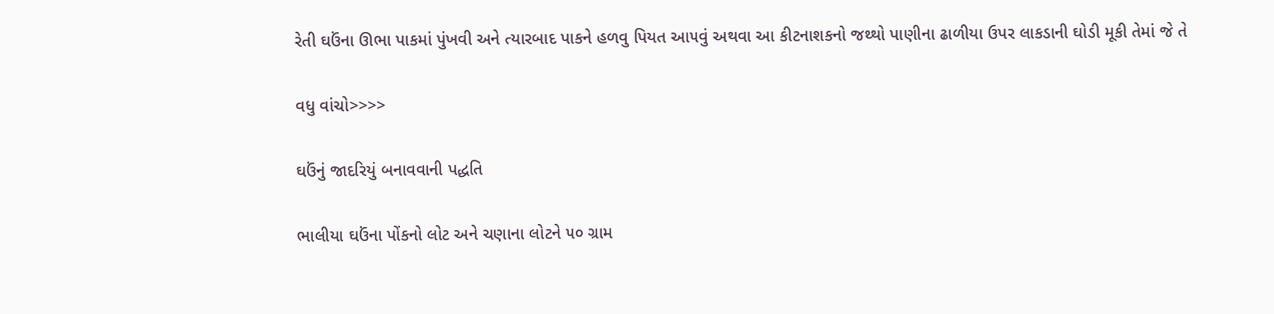રેતી ઘઉંના ઊભા પાકમાં પુંખવી અને ત્યારબાદ પાકને હળવુ પિયત આ૫વું અથવા આ કીટનાશકનો જથ્થો પાણીના ઢાળીયા ઉપર લાકડાની ઘોડી મૂકી તેમાં જે તે

વધુ વાંચો>>>>

ઘઉંનું જાદરિયું બનાવવાની પદ્ધતિ

ભાલીયા ઘઉંના પોંકનો લોટ અને ચણાના લોટને ૫૦ ગ્રામ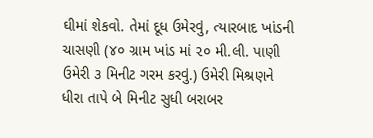ઘીમાં શેકવો. તેમાં દૂધ ઉમેરવું, ત્યારબાદ ખાંડની ચાસણી (૪૦ ગ્રામ ખાંડ માં ૨૦ મી.લી. પાણી ઉમેરી ૩ મિનીટ ગરમ કરવું.) ઉમેરી મિશ્રણને ધીરા તાપે બે મિનીટ સુધી બરાબર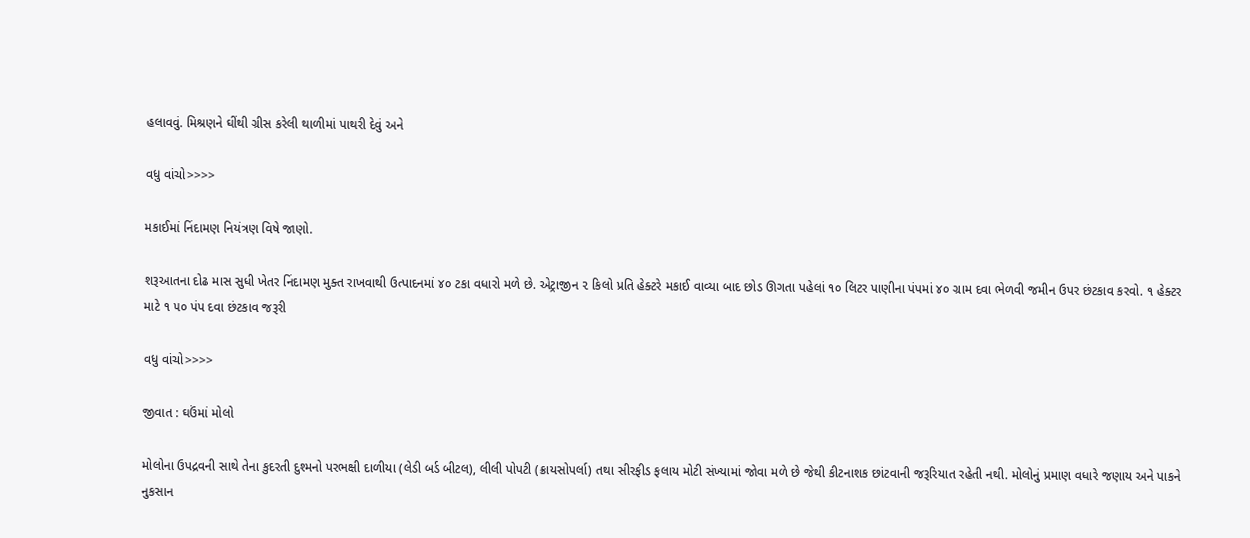હલાવવું. મિશ્રણને ઘીંથી ગ્રીસ કરેલી થાળીમાં પાથરી દેવું અને

વધુ વાંચો>>>>

મકાઈમાં નિંદામણ નિયંત્રણ વિષે જાણો.

શરૂઆતના દોઢ માસ સુધી ખેતર નિંદામણ મુક્ત રાખવાથી ઉત્પાદનમાં ૪૦ ટકા વધારો મળે છે. એટ્રાજીન ૨ કિલો પ્રતિ હેક્ટરે મકાઈ વાવ્યા બાદ છોડ ઊગતા પહેલાં ૧૦ લિટર પાણીના પંપમાં ૪૦ ગ્રામ દવા ભેળવી જમીન ઉપર છંટકાવ કરવો. ૧ હેક્ટર માટે ૧ ૫૦ પંપ દવા છંટકાવ જરૂરી

વધુ વાંચો>>>>

જીવાત : ઘઉંમાં મોલો

મોલોના ઉપદ્રવની સાથે તેના કુદરતી દુશ્મનો પરભક્ષી દાળીયા (લેડી બર્ડ બીટલ), લીલી પોપટી (ક્રાયસોપર્લા) તથા સીરફીડ ફલાય મોટી સંખ્યામાં જોવા મળે છે જેથી કીટનાશક છાંટવાની જરૂરિયાત રહેતી નથી. મોલોનું પ્રમાણ વધારે જણાય અને પાકને નુકસાન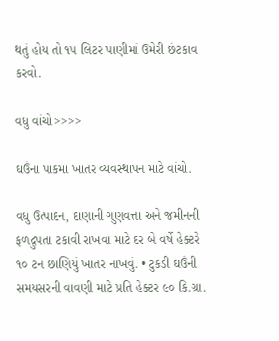થતું હોય તો ૧૫ લિટર પાણીમાં ઉમેરી છંટકાવ કરવો.

વધુ વાંચો>>>>

ઘઉંના પાકમા ખાતર વ્યવસ્થાપન માટે વાંચો.

વધુ ઉત્પાદન, દાણાની ગુણવત્તા અને જમીનની ફળદ્રુપતા ટકાવી રાખવા માટે દર બે વર્ષે હેક્ટરે ૧૦ ટન છાણિયું ખાતર નાખવું. • ટુકડી ઘઉંની સમયસરની વાવણી માટે પ્રતિ હેક્ટર ૯૦ કિ.ગ્રા.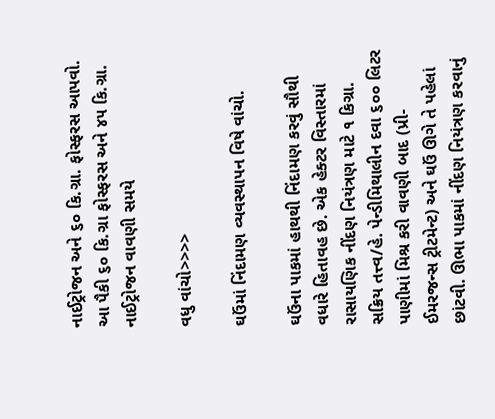નાઈટ્રોજન અને ૬૦ કિ.ગ્રા. ફોસ્ફરસ આપવો. આ પૈકી ૬૦ કિ.ગ્રા ફોસ્ફરસ અને ૪૫ કિ.ગ્રા. નાઈટ્રોજન વાવણી સમયે

વધુ વાંચો>>>>

ઘઉંમાં નિંદામણ વ્યવસ્થાપન વિષે વાંચો.

ઘઉંના પાકમાં હાથથી નિંદામણ કરવું સૌથી વધારે હિતાવહ છે. એક હેક્ટર વિસ્તારમાં રાસાયણિક નીંદણ નિયંત્રણ માટે ૧ કિગ્રા. સક્રિય તત્ત્વ/હે. પેન્ડીમિથાલીન દવા ૬૦૦ લિટર પાણીમાં મિશ્ર કરી વાવણી બાદ (પ્રી- ઈમરજન્સ ટ્રીટમેન્ટ) અને ઘઉં ઊગે તે પહેલાં છાંટવી. ઊભા પાકમાં નીંદણ નિયંત્રણ કરવાનું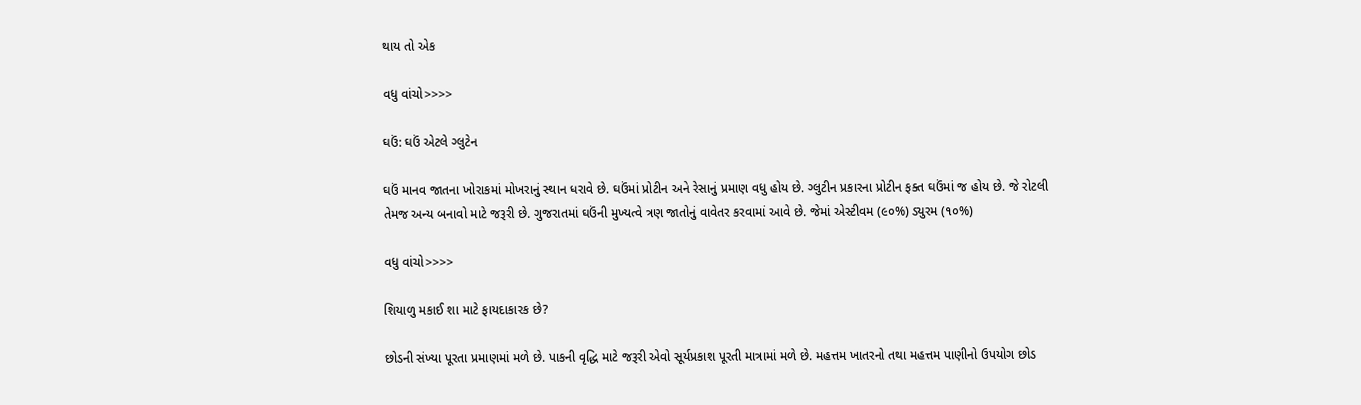થાય તો એક

વધુ વાંચો>>>>

ઘઉં: ઘઉં એટલે ગ્લુટેન

ઘઉં માનવ જાતના ખોરાકમાં મોખરાનું સ્થાન ધરાવે છે. ઘઉંમાં પ્રોટીન અને રેસાનું પ્રમાણ વધુ હોય છે. ગ્લુટીન પ્રકારના પ્રોટીન ફક્ત ઘઉંમાં જ હોય છે. જે રોટલી તેમજ અન્ય બનાવો માટે જરૂરી છે. ગુજરાતમાં ઘઉંની મુખ્યત્વે ત્રણ જાતોનું વાવેતર કરવામાં આવે છે. જેમાં એસ્ટીવમ (૯૦%) ડ્યુરમ (૧૦%)

વધુ વાંચો>>>>

શિયાળુ મકાઈ શા માટે ફાયદાકારક છે?

છોડની સંખ્યા પૂરતા પ્રમાણમાં મળે છે. પાકની વૃદ્ધિ માટે જરૂરી એવો સૂર્યપ્રકાશ પૂરતી માત્રામાં મળે છે. મહત્તમ ખાતરનો તથા મહત્તમ પાણીનો ઉપયોગ છોડ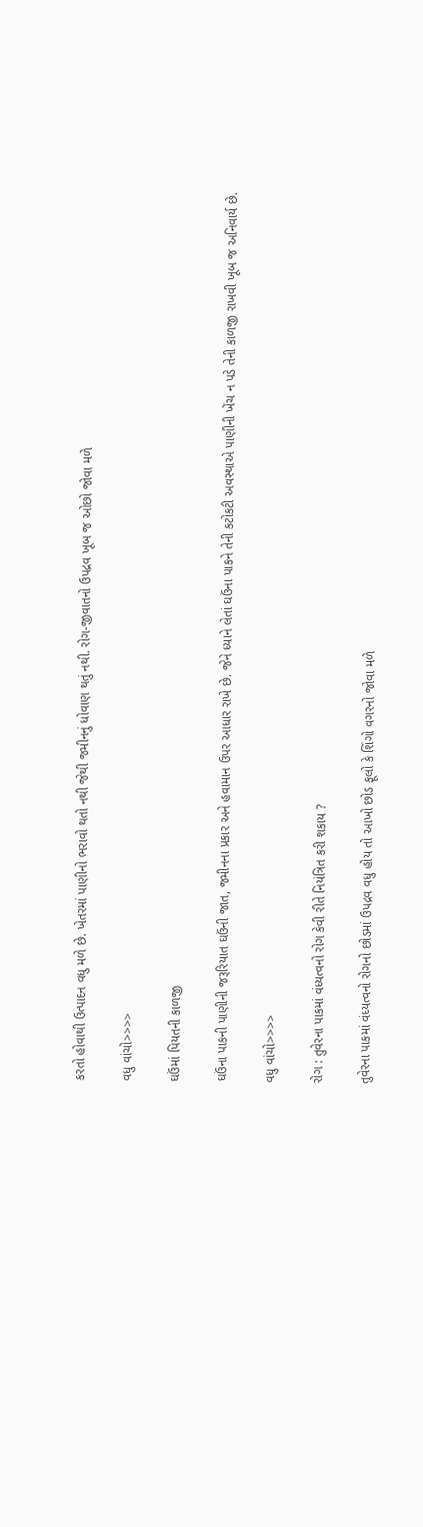કરતો હોવાથી ઉત્પાદન વધુ મળે છે. ખેતરમાં પાણીનો ભરાવો થતો નથી જેથી જમીનનું ધોવાણ થતું નથી. રોગ-જીવાતનો ઉપદ્રવ ખૂબ જ ઓછો જોવા મળે

વધુ વાંચો>>>>

ઘઉંમાં પિયતની કાળજી

ઘઉંના પાકની પાણીની જરૂરિયાત ઘઉંની જાત, જમીનના પ્રકાર અને હવામાન ઉપર આધાર રાખે છે. જેને ધ્યાને લેતાં ઘઉંના પાકને તેની કટોકટી અવસ્થાએ પાણીની ખેંચ ન પડે તેની કાળજી રાખવી ખૂબ જ અનિવાર્ય છે.

વધુ વાંચો>>>>

રોગ : તુવેરના પાકમાં વંધ્યત્વનો રોગ કેવી રીતે નિયંત્રિત કરી શકાય ?

તુવેરના પાકમાં વંધ્યત્વનો રોગનો છોડમાં ઉપદ્રવ વધુ હોય તો આખો છોડ ફૂલો કે શિંગો વગરનો જોવા મળે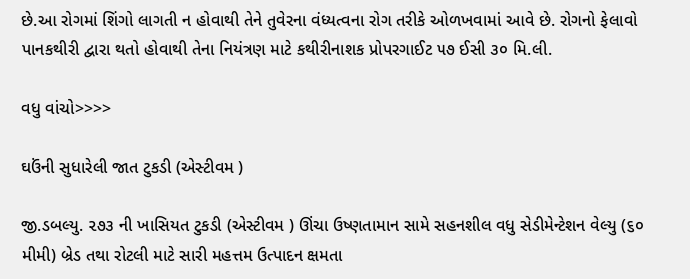છે.આ રોગમાં શિંગો લાગતી ન હોવાથી તેને તુવેરના વંધ્યત્વના રોગ તરીકે ઓળખવામાં આવે છે. રોગનો ફેલાવો પાનકથીરી દ્વારા થતો હોવાથી તેના નિયંત્રણ માટે કથીરીનાશક પ્રોપરગાઈટ ૫૭ ઈસી ૩૦ મિ.લી.

વધુ વાંચો>>>>

ઘઉંની સુધારેલી જાત ટુકડી (એસ્ટીવમ )

જી.ડબલ્યુ. ૨૭૩ ની ખાસિયત ટુકડી (એસ્ટીવમ ) ઊંચા ઉષ્ણતામાન સામે સહનશીલ વધુ સેડીમેન્ટેશન વેલ્યુ (૬૦ મીમી) બ્રેડ તથા રોટલી માટે સારી મહત્તમ ઉત્પાદન ક્ષમતા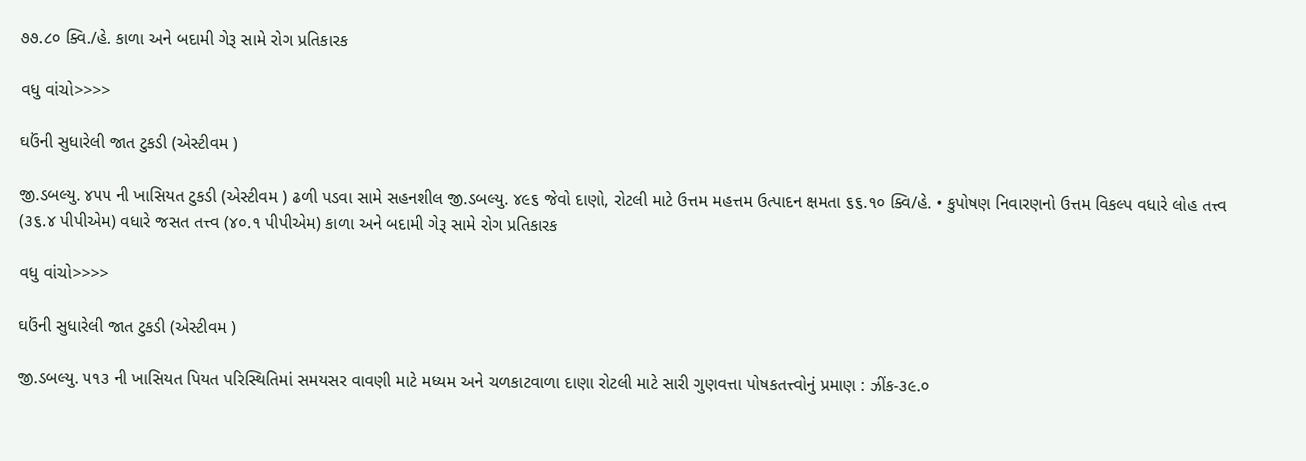૭૭.૮૦ ક્વિ./હે. કાળા અને બદામી ગેરૂ સામે રોગ પ્રતિકારક

વધુ વાંચો>>>>

ઘઉંની સુધારેલી જાત ટુકડી (એસ્ટીવમ )

જી.ડબલ્યુ. ૪૫૫ ની ખાસિયત ટુકડી (એસ્ટીવમ ) ઢળી પડવા સામે સહનશીલ જી.ડબલ્યુ. ૪૯૬ જેવો દાણો, રોટલી માટે ઉત્તમ મહત્તમ ઉત્પાદન ક્ષમતા ૬૬.૧૦ ક્વિ/હે. • કુપોષણ નિવારણનો ઉત્તમ વિકલ્પ વધારે લોહ તત્ત્વ (૩૬.૪ પીપીએમ) વધારે જસત તત્ત્વ (૪૦.૧ પીપીએમ) કાળા અને બદામી ગેરૂ સામે રોગ પ્રતિકારક

વધુ વાંચો>>>>

ઘઉંની સુધારેલી જાત ટુકડી (એસ્ટીવમ )

જી.ડબલ્યુ. ૫૧૩ ની ખાસિયત પિયત પરિસ્થિતિમાં સમયસર વાવણી માટે મધ્યમ અને ચળકાટવાળા દાણા રોટલી માટે સારી ગુણવત્તા પોષકતત્ત્વોનું પ્રમાણ : ઝીંક-૩૯.૦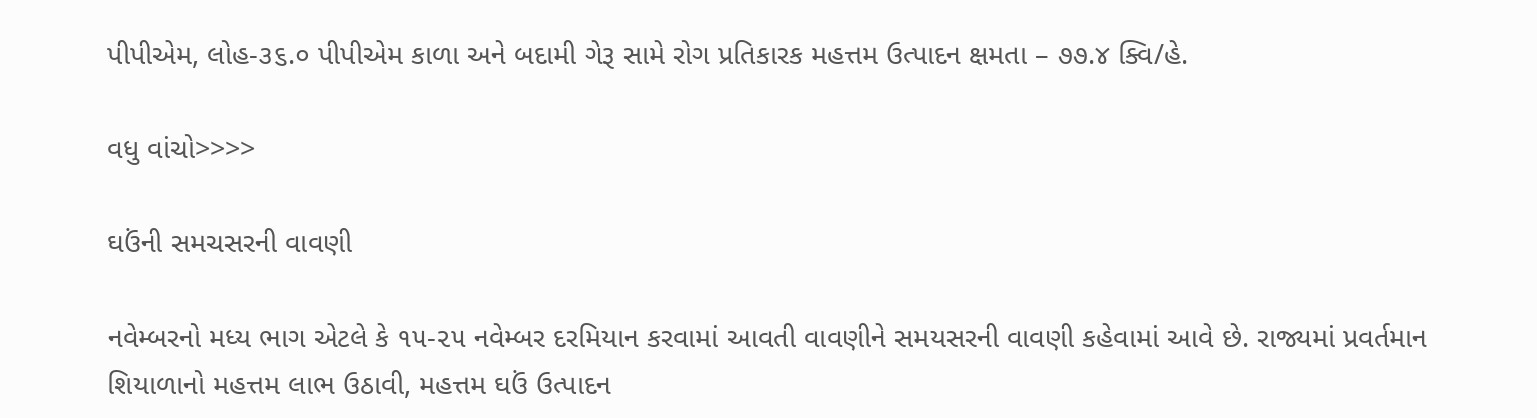પીપીએમ, લોહ-૩૬.૦ પીપીએમ કાળા અને બદામી ગેરૂ સામે રોગ પ્રતિકારક મહત્તમ ઉત્પાદન ક્ષમતા – ૭૭.૪ ક્વિ/હે.

વધુ વાંચો>>>>

ઘઉંની સમચસરની વાવણી

નવેમ્બરનો મધ્ય ભાગ એટલે કે ૧૫-૨૫ નવેમ્બર દરમિયાન કરવામાં આવતી વાવણીને સમયસરની વાવણી કહેવામાં આવે છે. રાજ્યમાં પ્રવર્તમાન શિયાળાનો મહત્તમ લાભ ઉઠાવી, મહત્તમ ઘઉં ઉત્પાદન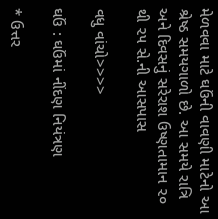મેળવવા માટે ઘઉંની વાવણી માટેનો આ શ્રેષ્ઠ સમયગાળો છે. આ સમયે રાત્રિ અને દિવસનું સરેરાશ ઉષ્ણતામાન ૨૦ થી ૨૫ સે.ની આસપાસ

વધુ વાંચો>>>>

ઘઉં : ઘઉંમાં નીંદણ નિયંત્રણ

* ઉત્તર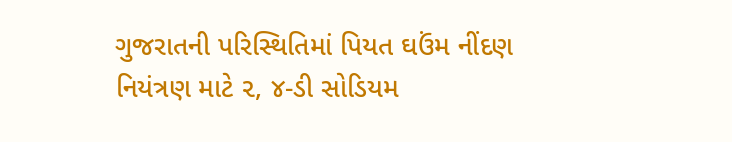ગુજરાતની પરિસ્થિતિમાં પિયત ઘઉંમ નીંદણ નિયંત્રણ માટે ૨, ૪-ડી સોડિયમ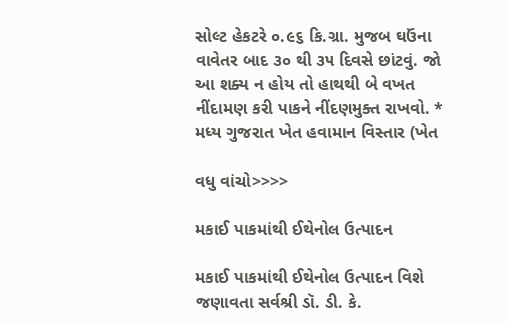સોલ્ટ હેકટરે ૦.૯૬ કિ.ગ્રા. મુજબ ઘઉંના વાવેતર બાદ ૩૦ થી ૩૫ દિવસે છાંટવું. જો આ શક્ય ન હોય તો હાથથી બે વખત નીંદામણ કરી પાકને નીંદણમુક્ત રાખવો. * મધ્ય ગુજરાત ખેત હવામાન વિસ્તાર (ખેત

વધુ વાંચો>>>>

મકાઈ પાકમાંથી ઈથેનોલ ઉત્પાદન

મકાઈ પાકમાંથી ઈથેનોલ ઉત્પાદન વિશે જણાવતા સર્વશ્રી ડૉ. ડી. કે.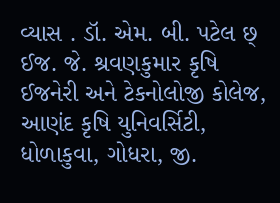વ્યાસ . ડૉ. એમ. બી. પટેલ છ્ ઈજ. જે. શ્રવણકુમાર કૃષિ ઈજનેરી અને ટેકનોલોજી કોલેજ, આણંદ કૃષિ યુનિવર્સિટી, ધોળાકુવા, ગોધરા, જી.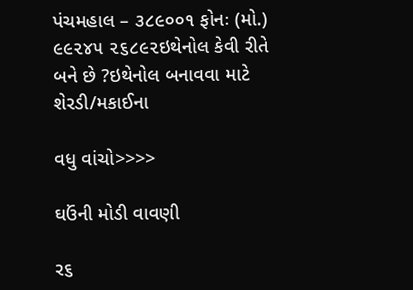પંચમહાલ – ૩૮૯૦૦૧ ફોનઃ (મો.) ૯૯૨૪૫ ૨૬૮૯૨ઇથેનોલ કેવી રીતે બને છે ?ઇથેનોલ બનાવવા માટે શેરડી/મકાઈના

વધુ વાંચો>>>>

ઘઉંની મોડી વાવણી

ર૬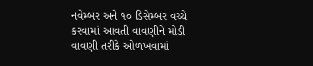નવેમ્બર અને ૧૦ ડિસેમ્બર વચ્ચે કરવામાં આવતી વાવણીને મોડી વાવણી તરીકે ઓળખવામાં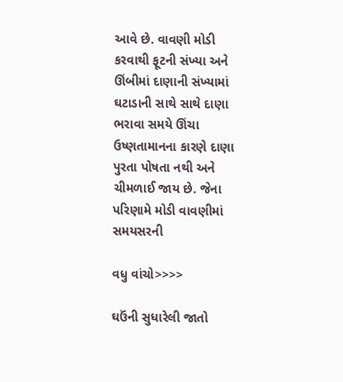આવે છે. વાવણી મોડી કરવાથી ફૂટની સંખ્યા અને ઊંબીમાં દાણાની સંખ્યામાં ઘટાડાની સાથે સાથે દાણા ભરાવા સમયે ઊંચા ઉષ્ણતામાનના કારણે દાણા પુરતા પોષતા નથી અને ચીમળાઈ જાય છે. જેના પરિણામે મોડી વાવણીમાં સમયસરની

વધુ વાંચો>>>>

ઘઉંની સુધારેલી જાતો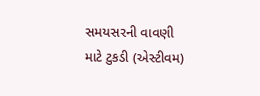સમયસરની વાવણી માટે ટુકડી (એસ્ટીવમ)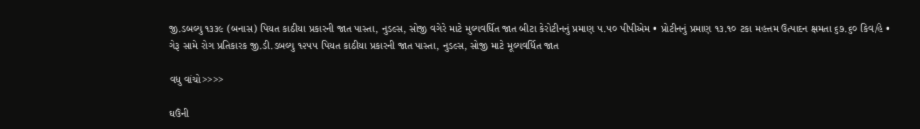જી.ડબલ્યુ ૧૩૩૯ (બનાસ) પિયત કાઠીયા પ્રકારની જાત પાસ્તા, નુડલ્સ, સોજી વગેરે માટે મુલ્યવર્ધિત જાત બીટા કેરોટીનનું પ્રમાણ ૫.૫૦ પીપીએમ • પ્રોટીનનું પ્રમાણ ૧૩.૧૦ ટકા મહત્તમ ઉત્પાદન ક્ષમતા ૬૭.૬૦ કિવ/હે • ગેરૂ સામે રોગ પ્રતિકારક જી.ડી.ડબલ્યુ ૧૨૫૫ પિયત કાઠીયા પ્રકારની જાત પાસ્તા, નુડલ્સ, સોજી માટે મૂલ્યવર્ધિત જાત

વધુ વાંચો>>>>

ઘઉંની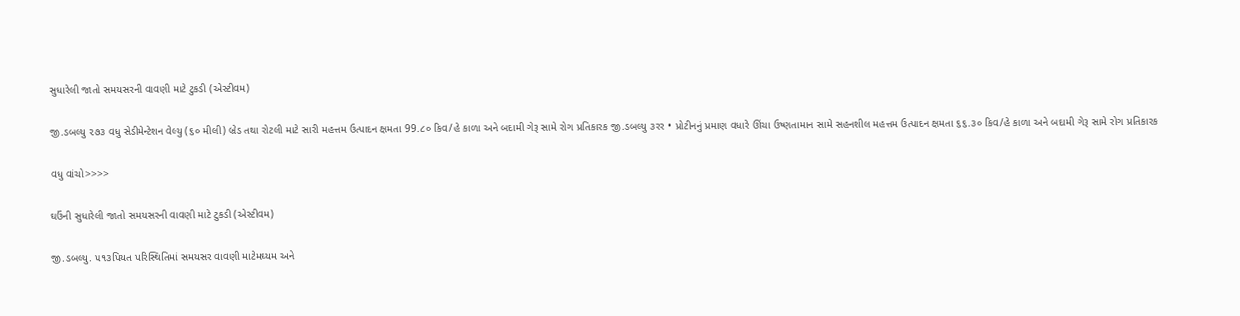સુધારેલી જાતો સમયસરની વાવણી માટે ટુકડી (એસ્ટીવમ)

જી.ડબલ્યુ ૨૭૩ વધુ સેડીમેન્ટેશન વેલ્યુ (૬૦ મીલી) બ્રેડ તથા રોટલી માટે સારી મહત્તમ ઉત્પાદન ક્ષમતા 99.૮૦ કિવ/હે કાળા અને બદામી ગેરૂ સામે રોગ પ્રતિકારક જી.ડબલ્યુ ૩રર • પ્રોટીનનું પ્રમાણ વધારે ઊંચા ઉષ્ણતામાન સામે સહનશીલ મહત્તમ ઉત્પાદન ક્ષમતા ૬૬.૩૦ કિવ/હે કાળા અને બદામી ગેરૂ સામે રોગ પ્રતિકારક

વધુ વાંચો>>>>

ઘઉંની સુધારેલી જાતો સમયસરની વાવણી માટે ટુકડી (એસ્ટીવમ)

જી.ડબલ્યુ. ૫૧૩પિયત પરિસ્થિતિમાં સમયસર વાવણી માટેમઘ્યમ અને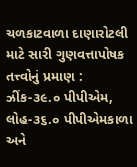ચળકાટવાળા દાણારોટલી માટે સારી ગુણવત્તાપોષક તત્ત્વોનું પ્રમાણ : ઝીંક-૩૯.૦ પીપીએમ, લોહ-૩૬.૦ પીપીએમકાળા અને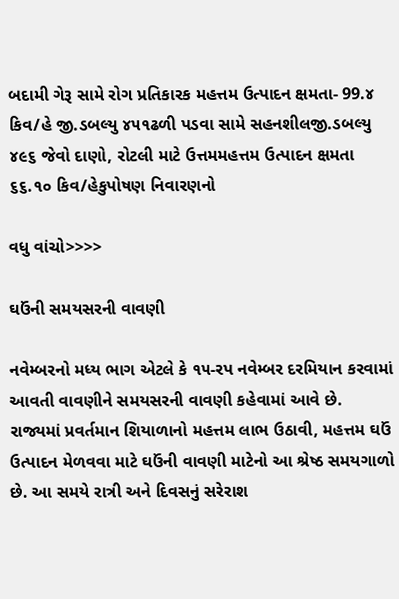બદામી ગેરૂ સામે રોગ પ્રતિકારક મહત્તમ ઉત્પાદન ક્ષમતા- 99.૪ કિવ/હે જી.ડબલ્યુ ૪૫૧ઢળી પડવા સામે સહનશીલજી.ડબલ્યુ ૪૯૬ જેવો દાણો, રોટલી માટે ઉત્તમમહત્તમ ઉત્પાદન ક્ષમતા ૬૬.૧૦ કિવ/હેકુપોષણ નિવારણનો

વધુ વાંચો>>>>

ઘઉંની સમયસરની વાવણી

નવેમ્બરનો મધ્ય ભાગ એટલે કે ૧૫-રપ નવેમ્બર દરમિયાન કરવામાં આવતી વાવણીને સમયસરની વાવણી કહેવામાં આવે છે. રાજ્યમાં પ્રવર્તમાન શિયાળાનો મહત્તમ લાભ ઉઠાવી, મહત્તમ ઘઉં ઉત્પાદન મેળવવા માટે ઘઉંની વાવણી માટેનો આ શ્રેષ્ઠ સમયગાળો છે. આ સમયે રાત્રી અને દિવસનું સરેરાશ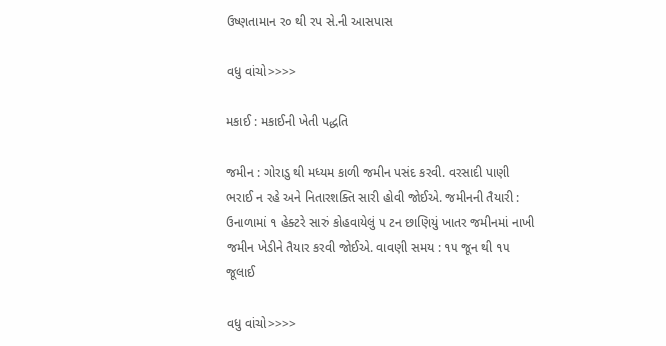ઉષ્ણતામાન ર૦ થી રપ સે.ની આસપાસ

વધુ વાંચો>>>>

મકાઈ : મકાઈની ખેતી પદ્ધતિ

જમીન : ગોરાડુ થી મધ્યમ કાળી જમીન પસંદ કરવી. વરસાદી પાણી ભરાઈ ન રહે અને નિતારશક્તિ સારી હોવી જોઈએ. જમીનની તૈયારી : ઉનાળામાં ૧ હેક્ટરે સારું કોહવાયેલું ૫ ટન છાણિયું ખાતર જમીનમાં નાખી જમીન ખેડીને તૈયાર કરવી જોઈએ. વાવણી સમય : ૧૫ જૂન થી ૧૫ જૂલાઈ

વધુ વાંચો>>>>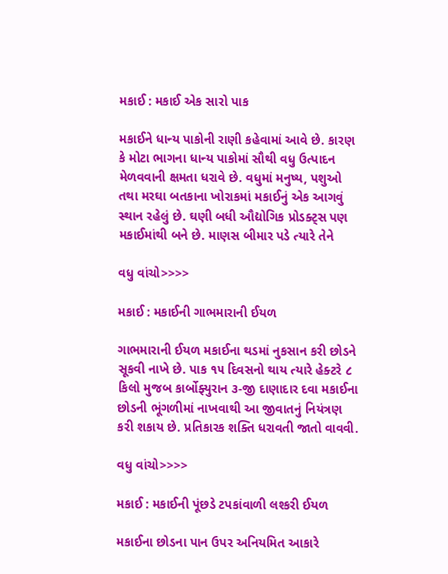મકાઈ : મકાઈ એક સારો પાક

મકાઈને ધાન્ય પાકોની રાણી કહેવામાં આવે છે. કારણ કે મોટા ભાગના ધાન્ય પાકોમાં સૌથી વધુ ઉત્પાદન મેળવવાની ક્ષમતા ધરાવે છે. વધુમાં મનુષ્ય, પશુઓ તથા મરઘા બતકાના ખોરાકમાં મકાઈનું એક આગવું સ્થાન રહેલું છે. ઘણી બધી ઔદ્યોગિક પ્રોડક્ટ્‌સ પણ મકાઈમાંથી બને છે. માણસ બીમાર પડે ત્યારે તેને

વધુ વાંચો>>>>

મકાઈ : મકાઈની ગાભમારાની ઈયળ

ગાભમારાની ઈયળ મકાઈના થડમાં નુકસાન કરી છોડને સૂકવી નાખે છે. પાક ૧૫ દિવસનો થાય ત્યારે હેક્ટરે ૮ કિલો મુજબ કાર્બોફ્યુરાન ૩-જી દાણાદાર દવા મકાઈના છોડની ભૂંગળીમાં નાખવાથી આ જીવાતનું નિયંત્રણ કરી શકાય છે. પ્રતિકારક શક્તિ ધરાવતી જાતો વાવવી.

વધુ વાંચો>>>>

મકાઈ : મકાઈની પૂંછડે ટપકાંવાળી લશ્કરી ઈયળ

મકાઈના છોડના પાન ઉપર અનિયમિત આકારે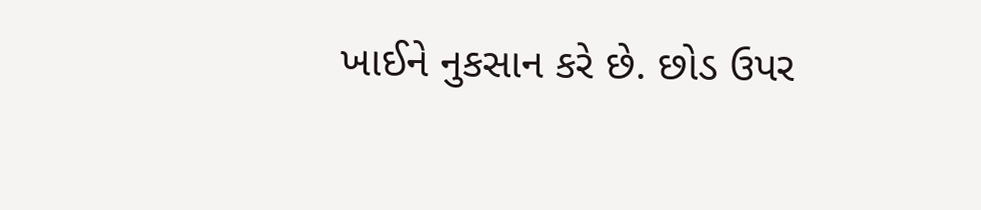ખાઈને નુકસાન કરે છે. છોડ ઉપર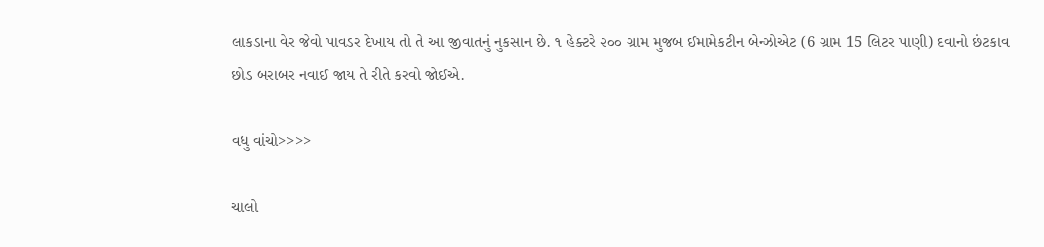લાકડાના વેર જેવો પાવડર દેખાય તો તે આ જીવાતનું નુકસાન છે. ૧ હેક્ટરે ૨૦૦ ગ્રામ મુજબ ઈમામેકટીન બેન્ઝોએટ (6 ગ્રામ 15 લિટર પાણી) દવાનો છંટકાવ છોડ બરાબર નવાઈ જાય તે રીતે કરવો જોઈએ.

વધુ વાંચો>>>>

ચાલો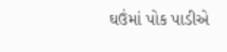ઘઉંમાં પોક પાડીએ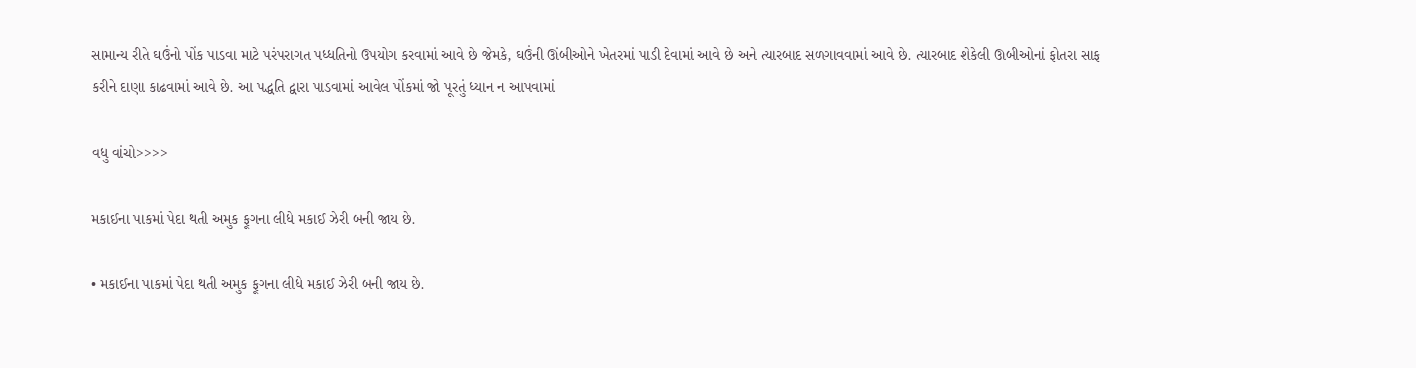સામાન્ય રીતે ઘઉંનો પોંક પાડવા માટે પરંપરાગત પધ્ધતિનો ઉપયોગ કરવામાં આવે છે જેમકે, ઘઉંની ઊંબીઓને ખેતરમાં પાડી દેવામાં આવે છે અને ત્યારબાદ સળગાવવામાં આવે છે. ત્યારબાદ શેકેલી ઊબીઓનાં ફોતરા સાફ કરીને દાણા કાઢવામાં આવે છે. આ પદ્ધતિ દ્વારા પાડવામાં આવેલ પોંકમાં જો પૂરતું ધ્યાન ન આપવામાં

વધુ વાંચો>>>>

મકાઈના પાકમાં પેદા થતી અમુક ફૂગના લીધે મકાઈ ઝેરી બની જાય છે.

• મકાઈના પાકમાં પેદા થતી અમુક ફૂગના લીધે મકાઈ ઝેરી બની જાય છે.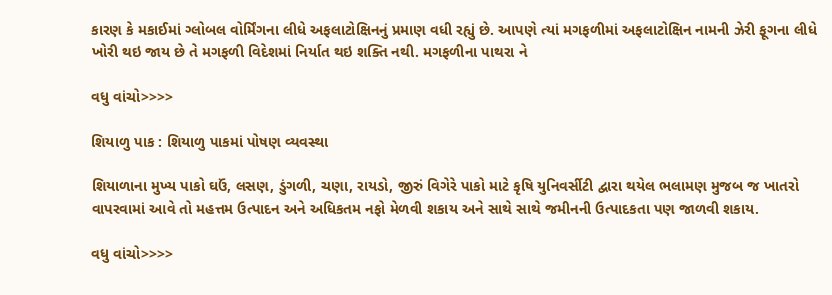કારણ કે મકાઈમાં ગ્લોબલ વોર્મિંગના લીધે અફલાટોક્ષિનનું પ્રમાણ વધી રહ્યું છે. આપણે ત્યાં મગફળીમાં અફલાટોક્ષિન નામની ઝેરી ફૂગના લીધે ખોરી થઇ જાય છે તે મગફળી વિદેશમાં નિર્યાત થઇ શક્તિ નથી. મગફળીના પાથરા ને

વધુ વાંચો>>>>

શિયાળુ પાક : શિયાળુ પાકમાં પોષણ વ્યવસ્થા

શિયાળાના મુખ્ય પાકો ઘઉં, લસણ, ડુંગળી, ચણા, રાયડો, જીરું વિગેરે પાકો માટે કૃષિ યુનિવર્સીટી દ્વારા થયેલ ભલામણ મુજબ જ ખાતરો વાપરવામાં આવે તો મહત્તમ ઉત્પાદન અને અધિકતમ નફો મેળવી શકાય અને સાથે સાથે જમીનની ઉત્પાદકતા પણ જાળવી શકાય.

વધુ વાંચો>>>>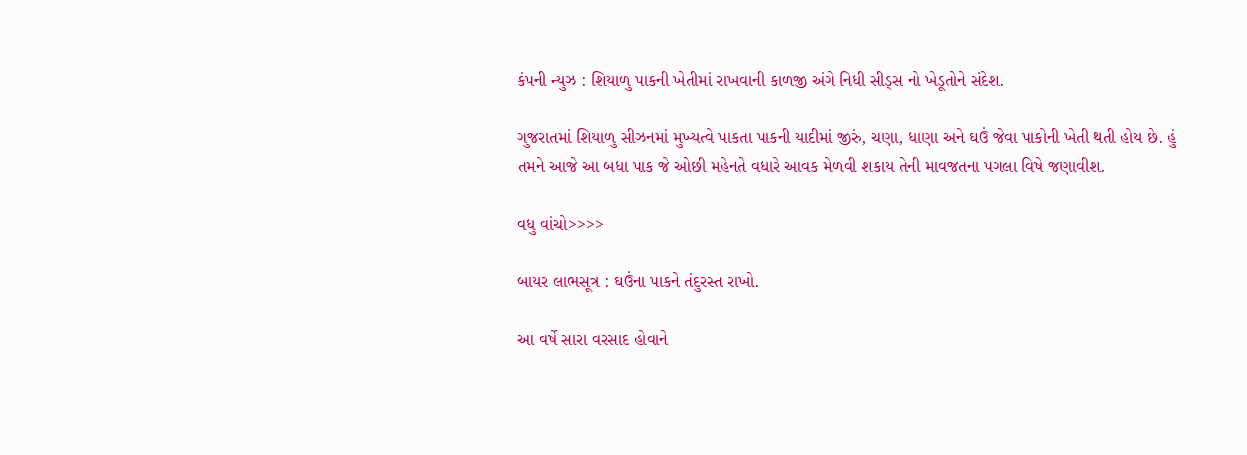કંપની ન્યુઝ : શિયાળુ પાકની ખેતીમાં રાખવાની કાળજી અંગે નિધી સીડ્સ નો ખેડૂતોને સંદેશ.

ગુજરાતમાં શિયાળુ સીઝનમાં મુખ્યત્વે પાકતા પાકની યાદીમાં જીરું, ચણા, ધાણા અને ઘઉં જેવા પાકોની ખેતી થતી હોય છે. હું તમને આજે આ બધા પાક જે ઓછી મહેનતે વધારે આવક મેળવી શકાય તેની માવજતના પગલા વિષે જણાવીશ.

વધુ વાંચો>>>>

બાયર લાભસૂત્ર : ઘઉંના પાકને તંદુરસ્ત રાખો.

આ વર્ષે સારા વરસાદ હોવાને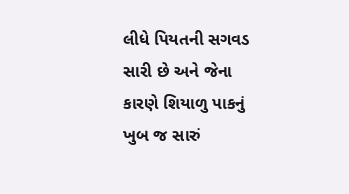લીધે પિયતની સગવડ સારી છે અને જેના કારણે શિયાળુ પાકનું ખુબ જ સારું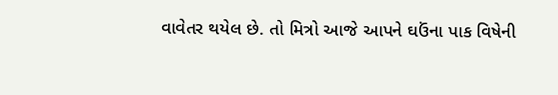વાવેતર થયેલ છે. તો મિત્રો આજે આપને ઘઉંના પાક વિષેની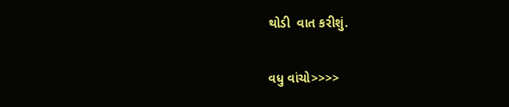થોડી  વાત કરીશું.

વધુ વાંચો>>>>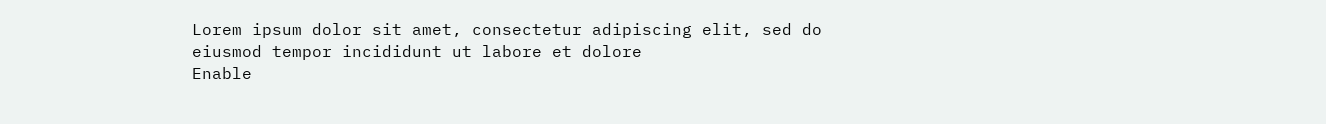Lorem ipsum dolor sit amet, consectetur adipiscing elit, sed do eiusmod tempor incididunt ut labore et dolore
Enable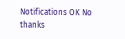Notifications OK No thanks